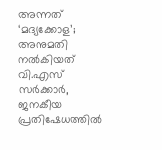അന്നത് ‘മദ്യക്കോള’; അനുമതി നൽകിയത് വി.എസ് സർക്കാർ, ജനകീയ പ്രതിഷേധത്തിൽ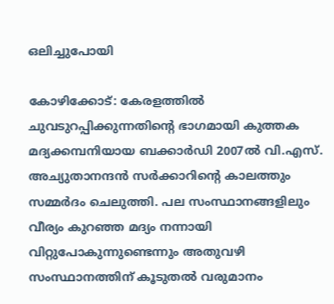ഒലിച്ചുപോയി

കോഴിക്കോട്: കേരളത്തിൽ ചുവടുറപ്പിക്കുന്നതിന്റെ ഭാഗമായി കുത്തക മദ്യക്കമ്പനിയായ ബക്കാർഡി 2007ൽ വി.എസ്. അച്യുതാനന്ദൻ സർക്കാറിന്റെ കാലത്തും സമ്മർദം ചെലുത്തി. പല സംസ്ഥാനങ്ങളിലും വീര്യം കുറഞ്ഞ മദ്യം നന്നായി വിറ്റുപോകുന്നുണ്ടെന്നും അതുവഴി സംസ്ഥാനത്തിന് കൂടുതൽ വരുമാനം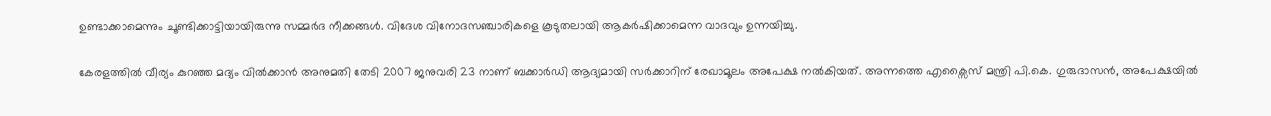ഉണ്ടാക്കാമെന്നും ചൂണ്ടിക്കാട്ടിയായിരുന്നു സമ്മർദ നീക്കങ്ങൾ. വിദേശ വിനോദസഞ്ചാരികളെ കൂടുതലായി ആകർഷിക്കാമെന്ന വാദവും ഉന്നയിച്ചു.

കേരളത്തിൽ വീര്യം കുറഞ്ഞ മദ്യം വിൽക്കാൻ അനുമതി തേടി 2007 ജനുവരി 23 നാണ് ബക്കാർഡി ആദ്യമായി സർക്കാറിന് രേഖാമൂലം അപേക്ഷ നൽകിയത്. അന്നത്തെ എക്സൈസ് മന്ത്രി പി.കെ. ഗുരുദാസൻ, അപേക്ഷയിൽ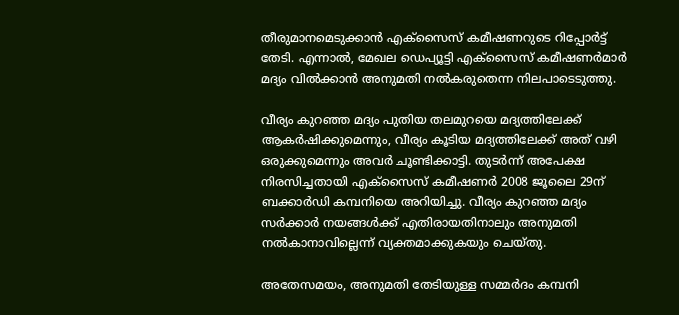തീരുമാനമെടുക്കാൻ എക്സൈസ് കമീഷണറുടെ റിപ്പോർട്ട് തേടി. എന്നാൽ, മേഖല ഡെപ്യൂട്ടി എക്സൈസ് കമീഷണർമാർ മദ്യം വിൽക്കാൻ അനുമതി നൽകരുതെന്ന നിലപാടെടുത്തു.

വീര്യം കുറഞ്ഞ മദ്യം പുതിയ തലമുറയെ മദ്യത്തിലേക്ക് ആകർഷിക്കുമെന്നും, വീര്യം കൂടിയ മദ്യത്തിലേക്ക് അത് വഴി ഒരുക്കുമെന്നും അവർ ചൂണ്ടിക്കാട്ടി. തുടർന്ന് അപേക്ഷ നിരസിച്ചതായി എക്സൈസ് കമീഷണർ 2008 ജൂലൈ 29ന് ബക്കാർഡി കമ്പനിയെ അറിയിച്ചു. വീര്യം കുറഞ്ഞ മദ്യം സർക്കാർ നയങ്ങൾക്ക് എതിരായതിനാലും അനുമതി നൽകാനാവില്ലെന്ന് വ്യക്തമാക്കുകയും ചെയ്തു.

അതേസമയം, അനുമതി തേടിയുള്ള സമ്മർദം കമ്പനി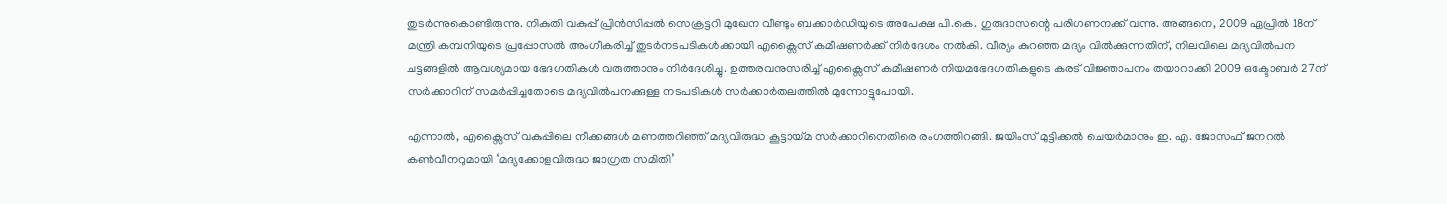തുടർന്നുകൊണ്ടിരുന്നു. നികുതി വകുപ്പ് പ്രിൻസിപ്പൽ സെക്രട്ടറി മുഖേന വീണ്ടും ബക്കാർഡിയുടെ അപേക്ഷ പി.കെ. ഗുരുദാസന്റെ പരിഗണനക്ക് വന്നു. അങ്ങനെ, 2009 ഏപ്രിൽ 18ന് മന്ത്രി കമ്പനിയുടെ പ്രപ്പോസൽ അംഗീകരിച്ച് തുടർനടപടികൾക്കായി എക്സൈസ് കമീഷണർക്ക് നിർദേശം നൽകി. വീര്യം കുറഞ്ഞ മദ്യം വിൽക്കുന്നതിന്, നിലവിലെ മദ്യവിൽപന ചട്ടങ്ങളിൽ ആവശ്യമായ ഭേദഗതികൾ വരുത്താനും നിർദേശിച്ചു. ഉത്തരവനുസരിച്ച് എക്സൈസ് കമീഷണർ നിയമഭേദഗതികളുടെ കരട് വിജ്ഞാപനം തയാറാക്കി 2009 ഒക്ടോബർ 27ന് സർക്കാറിന് സമർപ്പിച്ചതോടെ മദ്യവിൽപനക്കുള്ള നടപടികൾ സർക്കാർതലത്തിൽ മുന്നോട്ടുപോയി.

എന്നാൽ, എക്സൈസ് വകുപ്പിലെ നീക്കങ്ങൾ മണത്തറിഞ്ഞ് മദ്യവിരുദ്ധ കൂട്ടായ്മ സർക്കാറിനെതിരെ രംഗത്തിറങ്ങി. ജയിംസ് മുട്ടിക്കൽ ചെയർമാനും ഇ. എ. ജോസഫ് ജനറൽ കൺവീനറുമായി ‘മദ്യക്കോളവിരുദ്ധ ജാഗ്രത സമിതി’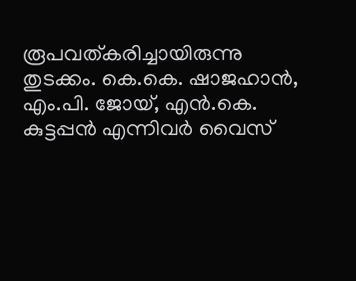രൂപവത്കരിച്ചായിരുന്നു തുടക്കം. കെ.കെ. ഷാജഹാൻ, എം.പി. ജോയ്, എൻ.കെ. കുട്ടപ്പൻ എന്നിവർ വൈസ്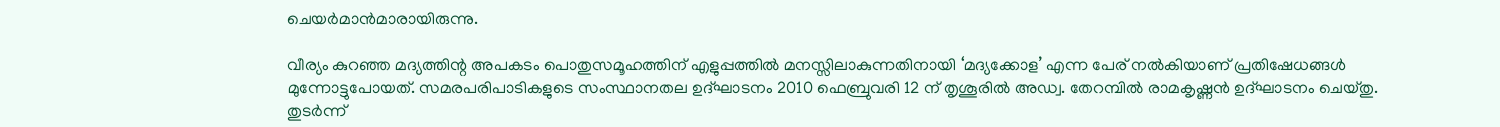ചെയർമാൻമാരായിരുന്നു.

വീര്യം കുറഞ്ഞ മദ്യത്തിന്റ അപകടം പൊതുസമൂഹത്തിന് എളുപ്പത്തിൽ മനസ്സിലാകുന്നതിനായി ‘മദ്യക്കോള’ എന്ന പേര് നൽകിയാണ് പ്രതിഷേധങ്ങൾ മുന്നോട്ടുപോയത്. സമരപരിപാടികളുടെ സംസ്ഥാനതല ഉദ്ഘാടനം 2010 ഫെബ്രുവരി 12 ന് തൃശൂരിൽ അഡ്വ. തേറമ്പിൽ രാമകൃഷ്ണൻ ഉദ്ഘാടനം ചെയ്തു. തുടർന്ന്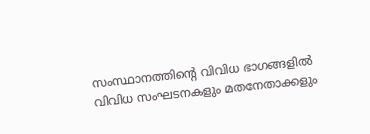സംസ്ഥാനത്തിന്റെ വിവിധ ഭാഗങ്ങളിൽ വിവിധ സംഘടനകളും മതനേതാക്കളും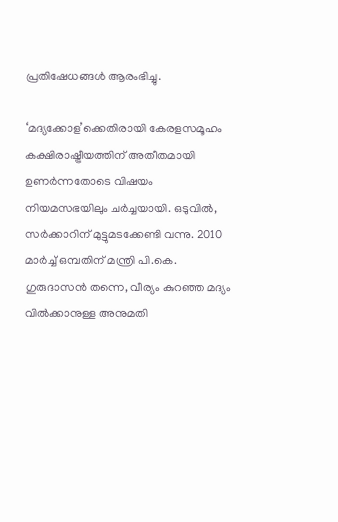പ്രതിഷേധങ്ങൾ ആരംഭിച്ചു.

‘മദ്യക്കോള’ക്കെതിരായി കേരളസമൂഹം കക്ഷിരാഷ്ട്രീയത്തിന് അതീതമായി ഉണർന്നതോടെ വിഷയം നിയമസഭയിലും ചർച്ചയായി. ഒടുവിൽ, സർക്കാറിന് മുട്ടുമടക്കേണ്ടി വന്നു. 2010 മാർച്ച്‌ ഒമ്പതിന് മന്ത്രി പി.കെ. ഗുരുദാസൻ തന്നെ, വീര്യം കുറഞ്ഞ മദ്യം വിൽക്കാനുള്ള അനുമതി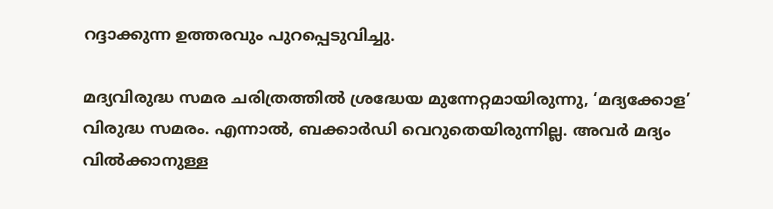റദ്ദാക്കുന്ന ഉത്തരവും പുറപ്പെടുവിച്ചു.

മദ്യവിരുദ്ധ സമര ചരിത്രത്തിൽ ശ്രദ്ധേയ മുന്നേറ്റമായിരുന്നു, ‘മദ്യക്കോള’ വിരുദ്ധ സമരം. എന്നാൽ, ബക്കാർഡി വെറുതെയിരുന്നില്ല. അവർ മദ്യം വിൽക്കാനുള്ള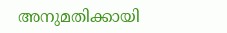അനുമതിക്കായി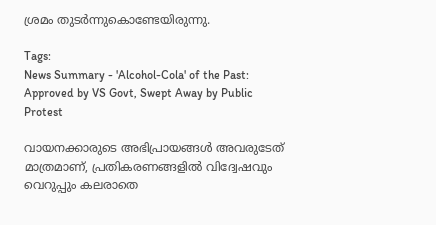ശ്രമം തുടർന്നുകൊണ്ടേയിരുന്നു.

Tags:
News Summary - 'Alcohol-Cola' of the Past: Approved by VS Govt, Swept Away by Public Protest

വായനക്കാരുടെ അഭിപ്രായങ്ങള്‍ അവരുടേത് മാത്രമാണ്, പ്രതികരണങ്ങളിൽ വിദ്വേഷവും വെറുപ്പും കലരാതെ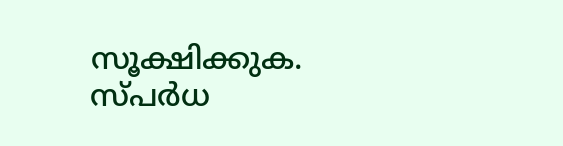സൂക്ഷിക്കുക. സ്പർധ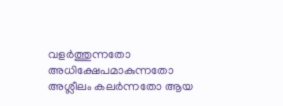വളർത്തുന്നതോ അധിക്ഷേപമാകുന്നതോ അശ്ലീലം കലർന്നതോ ആയ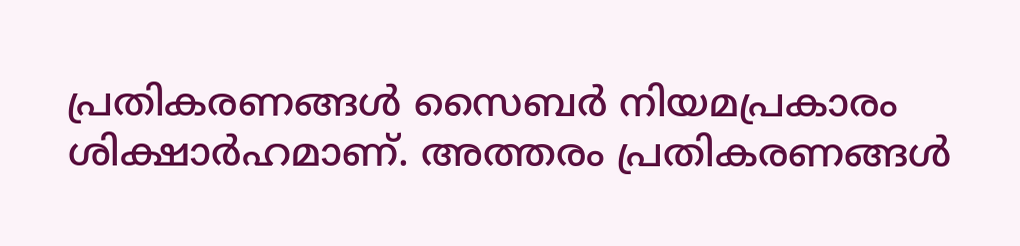പ്രതികരണങ്ങൾ സൈബർ നിയമപ്രകാരം ശിക്ഷാർഹമാണ്. അത്തരം പ്രതികരണങ്ങൾ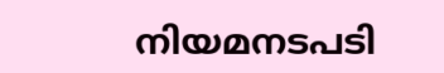നിയമനടപടി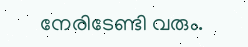നേരിടേണ്ടി വരും.